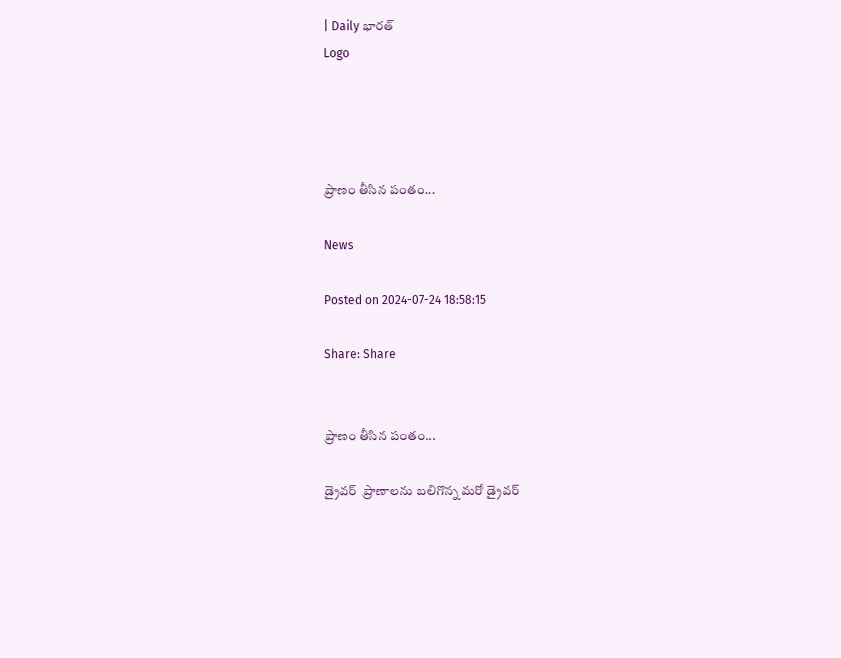| Daily భారత్
Logo




ప్రాణం తీసిన పంతం...

News

Posted on 2024-07-24 18:58:15

Share: Share


ప్రాణం తీసిన పంతం...

డ్రైవర్  ప్రాణాలను బలిగొన్న మరో డ్రైవర్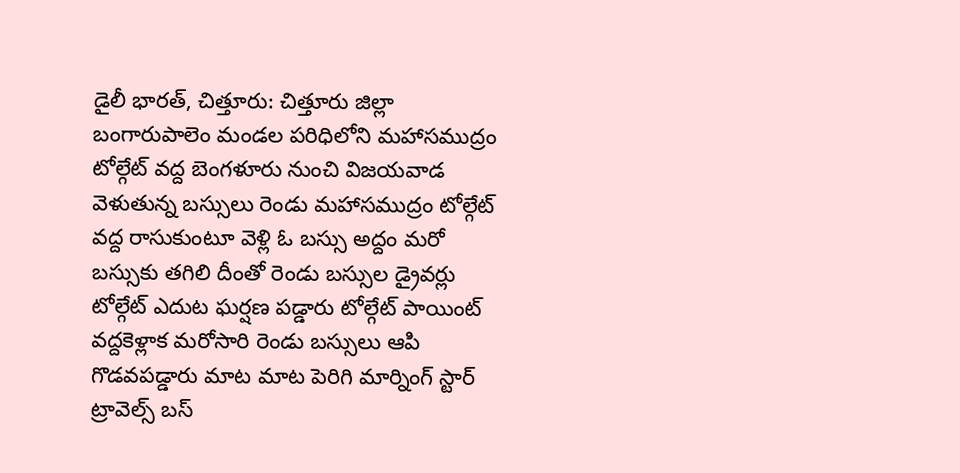డైలీ భారత్, చిత్తూరు: చిత్తూరు జిల్లా బంగారుపాలెం మండల పరిధిలోని మహాసముద్రం టోల్గేట్ వద్ద బెంగళూరు నుంచి విజయవాడ వెళుతున్న బస్సులు రెండు మహాసముద్రం టోల్గేట్ వద్ద రాసుకుంటూ వెళ్లి ఓ బస్సు అద్దం మరో బస్సుకు తగిలి దీంతో రెండు బస్సుల డ్రైవర్లు టోల్గేట్ ఎదుట ఘర్షణ పడ్డారు టోల్గేట్ పాయింట్ వద్దకెళ్లాక మరోసారి రెండు బస్సులు ఆపి గొడవపడ్డారు మాట మాట పెరిగి మార్నింగ్ స్టార్ ట్రావెల్స్ బస్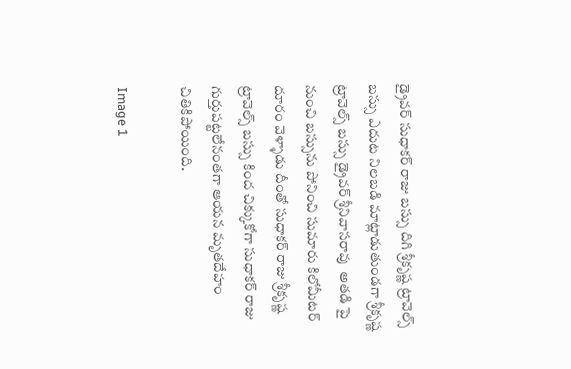డ్రైవర్ సుధాకర్ రాజు బస్సు దిగి శ్రీకృష్ణ ట్రావెల్స్ బస్సు ఎదుట నిలబడి మాట్లాడుతుండగా శ్రీకృష్ణ ట్రావెల్స్ బస్సు డ్రైవర్ శ్రీనివాసరావు  అతడి పై నుంచి బస్సును పోనించి సుమారు కిలోమీటర్ దూరం వెళ్ళాడు దీంతో సుధాకర్ రాజు శ్రీకృష్ణ ట్రావెల్స్ బస్సు కింద చిక్కుకోగా సుధాకర్ రాజు గుర్తుపట్టలేనంతగా ఆయన మృతదేహం చితికిపోయింది.

Image 1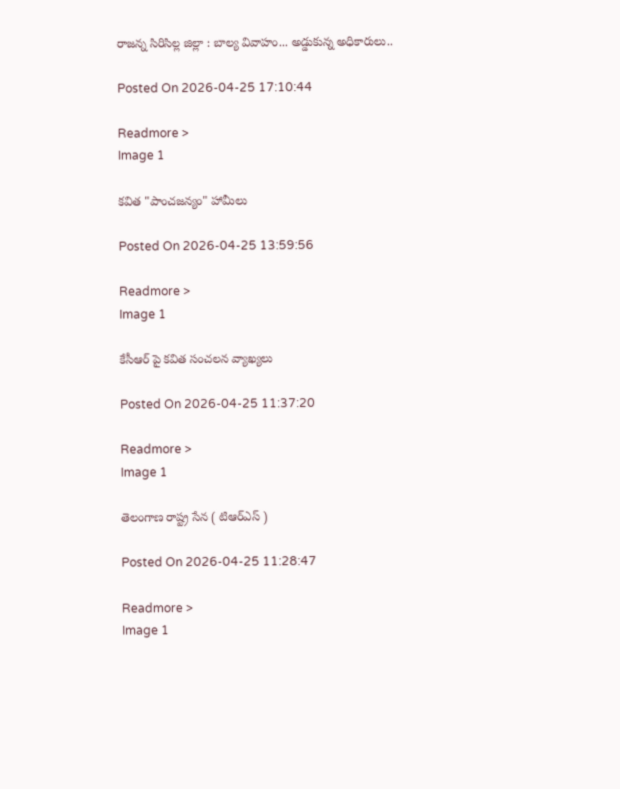రాజన్న సిరిసిల్ల జిల్లా : బాల్య వివాహం... అడ్డుకున్న అధికారులు..

Posted On 2026-04-25 17:10:44

Readmore >
Image 1

కవిత "పాంచజన్యం" హామీలు

Posted On 2026-04-25 13:59:56

Readmore >
Image 1

కేసీఆర్ పై కవిత సంచలన వ్యాఖ్యలు

Posted On 2026-04-25 11:37:20

Readmore >
Image 1

తెలంగాణ రాష్ట్ర సేన ( టిఆర్ఎస్ )

Posted On 2026-04-25 11:28:47

Readmore >
Image 1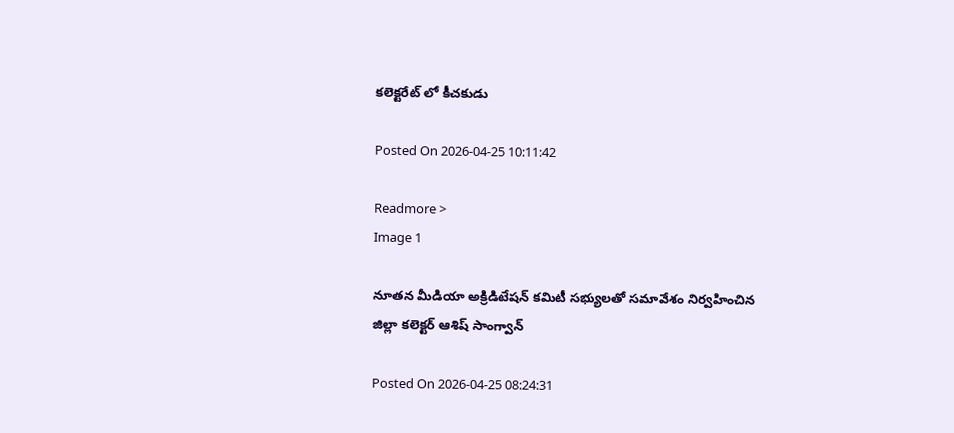కలెక్టరేట్ లో కీచకుడు

Posted On 2026-04-25 10:11:42

Readmore >
Image 1

నూతన మీడియా అక్రిడిటేషన్ కమిటీ సభ్యులతో సమావేశం నిర్వహించిన జిల్లా కలెక్టర్ ఆశిష్ సాంగ్వాన్

Posted On 2026-04-25 08:24:31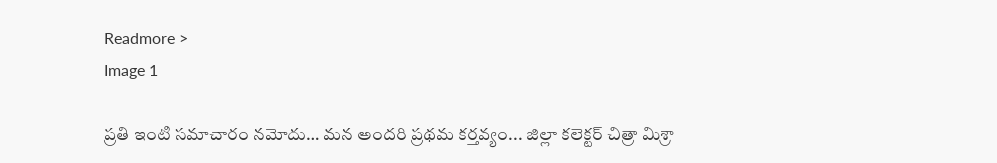Readmore >
Image 1

ప్రతి ఇంటి సమాచారం నమోదు… మన అందరి ప్రథమ కర్తవ్యం... జిల్లా కలెక్టర్ చిత్రా మిశ్రా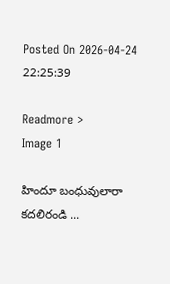Posted On 2026-04-24 22:25:39

Readmore >
Image 1

హిందూ బంధువులారా కదలిరండి ...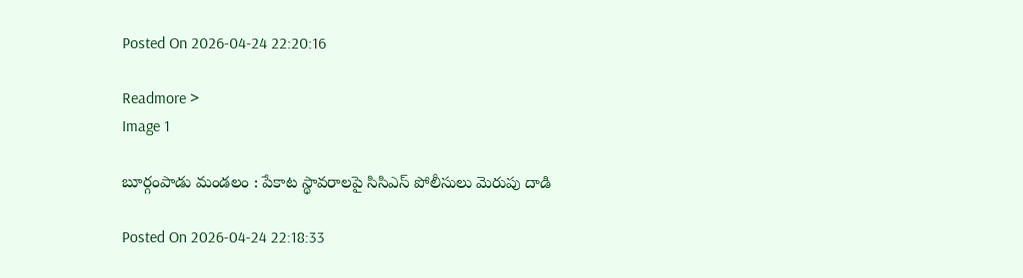Posted On 2026-04-24 22:20:16

Readmore >
Image 1

బూర్గంపాడు మండలం : పేకాట స్థావరాలపై సిసిఎస్ పోలీసులు మెరుపు దాడి

Posted On 2026-04-24 22:18:33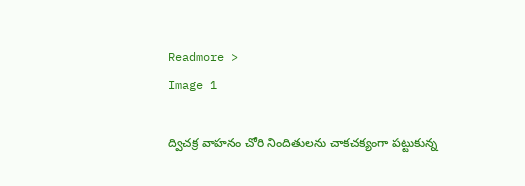Readmore >
Image 1

ద్విచక్ర వాహనం చోరి నిందితులను చాకచక్యంగా పట్టుకున్న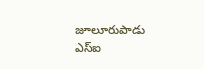జూలూరుపాడు ఎస్ఐ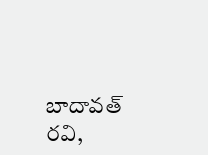బాదావత్ రవి,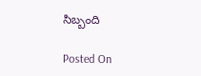సిబ్బంది

Posted On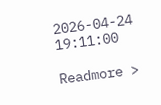2026-04-24 19:11:00

Readmore >